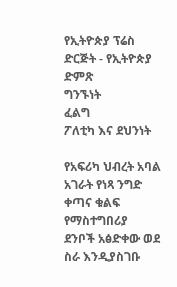የኢትዮጵያ ፕሬስ ድርጅት - የኢትዮጵያ ድምጽ
ግንኙነት
ፈልግ
ፖለቲካ እና ደህንነት

የአፍሪካ ህብረት አባል አገራት የነጻ ንግድ ቀጣና ቁልፍ የማስተግበሪያ ደንቦች አፅድቀው ወደ ስራ እንዲያስገቡ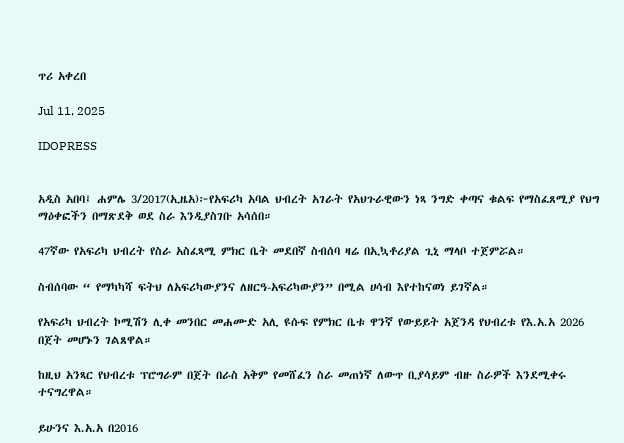ጥሪ አቀረበ

Jul 11, 2025

IDOPRESS


አዲስ አበባ፤ ሐምሌ 3/2017(ኢዜአ)፦የአፍሪካ አባል ህብረት አገራት የአህጉራዊውን ነጻ ንግድ ቀጣና ቁልፍ የማስፈጸሚያ የህግ ማዕቀፎችን በማጽደቅ ወደ ስራ እንዲያስገቡ አሳሰበ።

47ኛው የአፍሪካ ህብረት የስራ አስፈጻሚ ምክር ቤት መደበኛ ስብሰባ ዛሬ በኢኳቶሪያል ጊኒ ማላቦ ተጀምሯል።

ስብሰባው “ የማካካሻ ፍትህ ለአፍሪካውያንና ለዘርዓ-አፍሪካውያን” በሚል ሀሳብ እየተከናወነ ይገኛል።

የአፍሪካ ህብረት ኮሚሽን ሊቀ መንበር መሐሙድ አሊ ዩሱፍ የምክር ቤቱ ዋንኛ የውይይት አጀንዳ የህብረቱ የእ.አ.አ 2026 በጀት መሆኑን ገልጸዋል።

ከዚህ አንጻር የህብረቱ ፕሮግራም በጀት በራስ አቅም የመሸፈን ስራ መጠነኛ ለውጥ ቢያሳይም ብዙ ስራዎች እንደሚቀሩ ተናግረዋል።

ይሁንና እ.አ.አ በ2016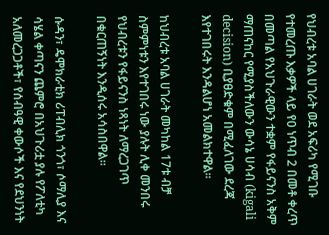የህብረቱ አባል ሀገራት ወደ አፍሪካ የሚገቡ የተመረጡ እቃዎች ላይ የ0 ነጥብ 2 በመቶ ቀረጥ በመጣል የአህጉራዊውን ተቋም የፋይናንስ አቅም ማጠናከር የሚያስችለውን ውሳኔ ሀሳብ (kigali decision) ቢያፀድቁም በሚፈለገው ደረጃ እየተገበሩት እንዳልሆነ አመልክተዋል።

ከህብረቱ አባል ሀገራት መካከል 17ቱ ብቻ ስምምነቱን እየተገበሩ ነው ያሉት ሊቀ መንበሩ የህብረቱን የፋይናንስ ነጻነት ለማረጋገጥ በቁርጠኝነት እንዲሰሩ አሳስበዋል።

ሱዳን፣ ዴሞክራቲክ ሪፐብሊክ ጎንጎ፣ ሶማሊያ እና ሳሄል ቀጣናን ጨምሮ በአህጉሪቷ ያሉ የፖለቲካ አለመረጋጋቶች፣ የሰብዓዊ ቀውሶች እና የደህንነት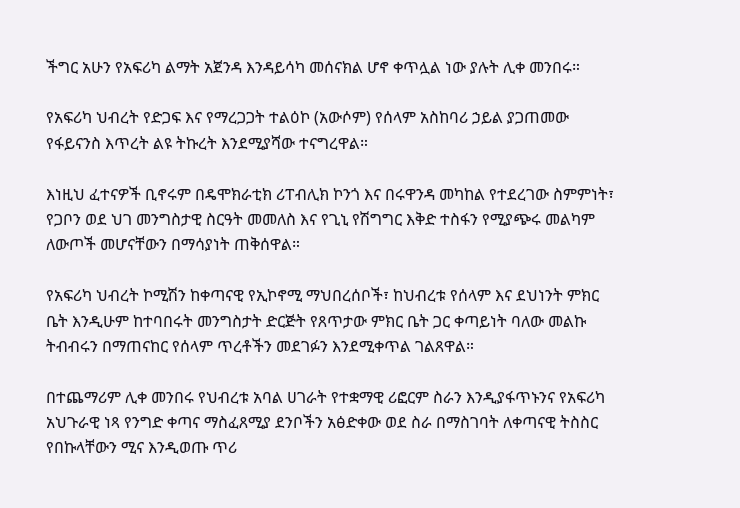ችግር አሁን የአፍሪካ ልማት አጀንዳ እንዳይሳካ መሰናክል ሆኖ ቀጥሏል ነው ያሉት ሊቀ መንበሩ።

የአፍሪካ ህብረት የድጋፍ እና የማረጋጋት ተልዕኮ (አውሶም) የሰላም አስከባሪ ኃይል ያጋጠመው የፋይናንስ እጥረት ልዩ ትኩረት እንደሚያሻው ተናግረዋል።

እነዚህ ፈተናዎች ቢኖሩም በዴሞክራቲክ ሪፐብሊክ ኮንጎ እና በሩዋንዳ መካከል የተደረገው ስምምነት፣ የጋቦን ወደ ህገ መንግስታዊ ስርዓት መመለስ እና የጊኒ የሽግግር እቅድ ተስፋን የሚያጭሩ መልካም ለውጦች መሆናቸውን በማሳያነት ጠቅሰዋል።

የአፍሪካ ህብረት ኮሚሽን ከቀጣናዊ የኢኮኖሚ ማህበረሰቦች፣ ከህብረቱ የሰላም እና ደህነንት ምክር ቤት እንዲሁም ከተባበሩት መንግስታት ድርጅት የጸጥታው ምክር ቤት ጋር ቀጣይነት ባለው መልኩ ትብብሩን በማጠናከር የሰላም ጥረቶችን መደገፉን እንደሚቀጥል ገልጸዋል።

በተጨማሪም ሊቀ መንበሩ የህብረቱ አባል ሀገራት የተቋማዊ ሪፎርም ስራን እንዲያፋጥኑንና የአፍሪካ አህጉራዊ ነጻ የንግድ ቀጣና ማስፈጸሚያ ደንቦችን አፅድቀው ወደ ስራ በማስገባት ለቀጣናዊ ትስስር የበኩላቸውን ሚና እንዲወጡ ጥሪ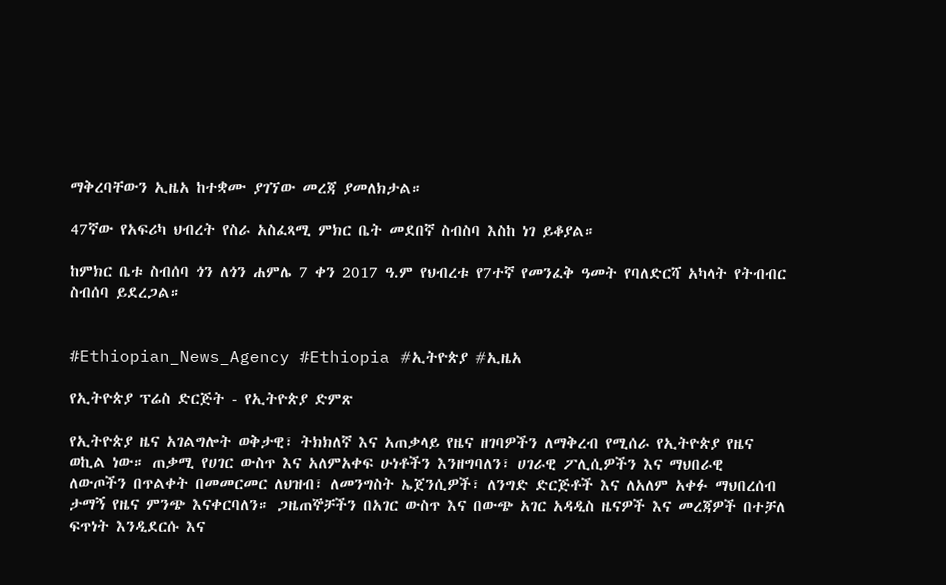ማቅረባቸውን ኢዜአ ከተቋሙ ያገኘው መረጃ ያመለክታል።

47ኛው የአፍሪካ ህብረት የስራ አስፈጻሚ ምክር ቤት መደበኛ ስብስባ እስከ ነገ ይቆያል።

ከምክር ቤቱ ስብሰባ ጎን ለጎን ሐምሌ 7 ቀን 2017 ዓ.ም የህብረቱ የ7ተኛ የመንፈቅ ዓመት የባለድርሻ አካላት የትብብር ስብሰባ ይደረጋል።


#Ethiopian_News_Agency #Ethiopia #ኢትዮጵያ #ኢዜአ

የኢትዮጵያ ፕሬስ ድርጅት - የኢትዮጵያ ድምጽ

የኢትዮጵያ ዜና አገልግሎት ወቅታዊ፣ ትክክለኛ እና አጠቃላይ የዜና ዘገባዎችን ለማቅረብ የሚሰራ የኢትዮጵያ የዜና ወኪል ነው። ጠቃሚ የሀገር ውስጥ እና አለምአቀፍ ሁነቶችን እንዘግባለን፣ ሀገራዊ ፖሊሲዎችን እና ማህበራዊ ለውጦችን በጥልቀት በመመርመር ለህዝብ፣ ለመንግስት ኤጀንሲዎች፣ ለንግድ ድርጅቶች እና ለአለም አቀፉ ማህበረሰብ ታማኝ የዜና ምንጭ እናቀርባለን። ጋዜጠኞቻችን በአገር ውስጥ እና በውጭ አገር አዳዲስ ዜናዎች እና መረጃዎች በተቻለ ፍጥነት እንዲደርሱ እና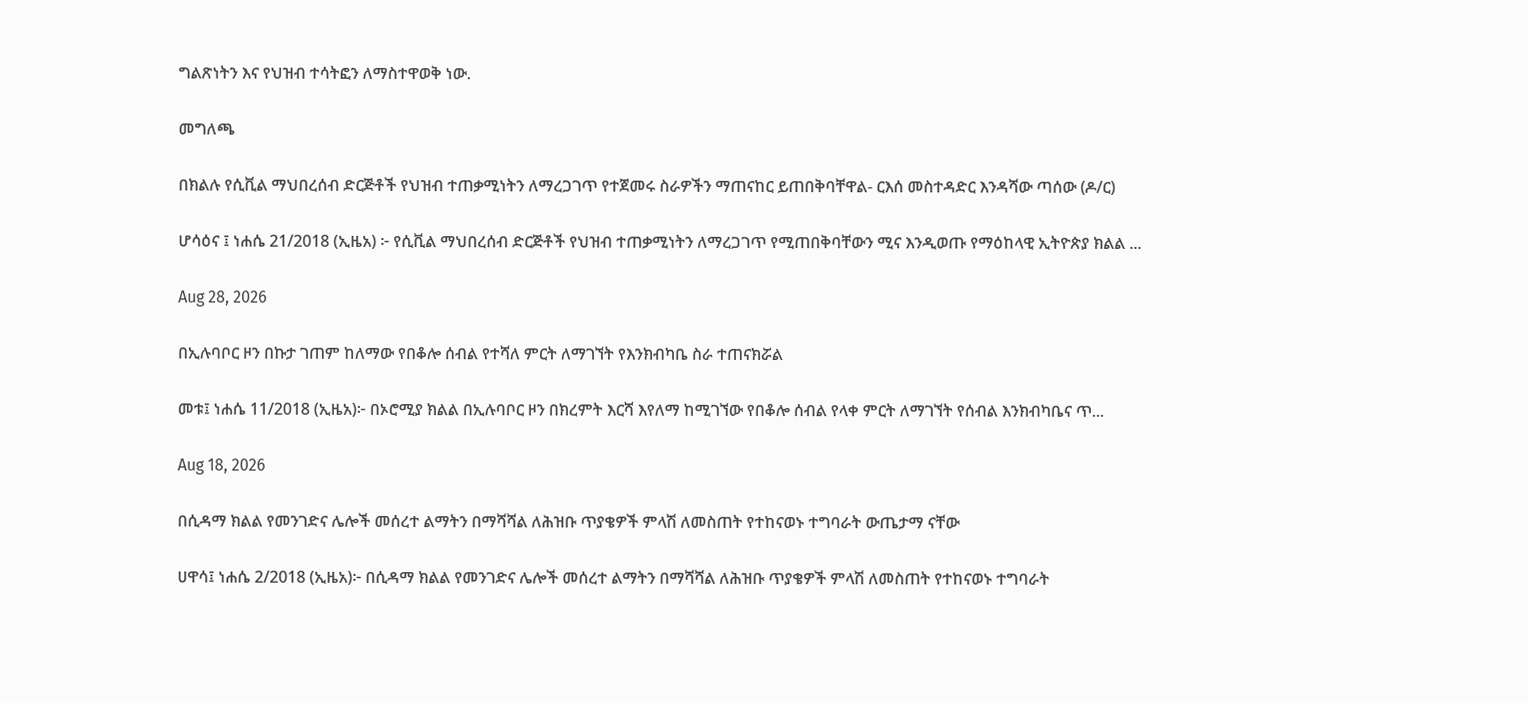ግልጽነትን እና የህዝብ ተሳትፎን ለማስተዋወቅ ነው.

መግለጫ

በክልሉ የሲቪል ማህበረሰብ ድርጅቶች የህዝብ ተጠቃሚነትን ለማረጋገጥ የተጀመሩ ስራዎችን ማጠናከር ይጠበቅባቸዋል- ርእሰ መስተዳድር እንዳሻው ጣሰው (ዶ/ር)

ሆሳዕና ፤ ነሐሴ 21/2018 (ኢዜአ) ፦ የሲቪል ማህበረሰብ ድርጅቶች የህዝብ ተጠቃሚነትን ለማረጋገጥ የሚጠበቅባቸውን ሚና እንዲወጡ የማዕከላዊ ኢትዮጵያ ክልል ...

Aug 28, 2026

በኢሉባቦር ዞን በኩታ ገጠም ከለማው የበቆሎ ሰብል የተሻለ ምርት ለማገኘት የእንክብካቤ ስራ ተጠናክሯል

መቱ፤ ነሐሴ 11/2018 (ኢዜአ)፦ በኦሮሚያ ክልል በኢሉባቦር ዞን በክረምት እርሻ እየለማ ከሚገኘው የበቆሎ ሰብል የላቀ ምርት ለማገኘት የሰብል እንክብካቤና ጥ...

Aug 18, 2026

በሲዳማ ክልል የመንገድና ሌሎች መሰረተ ልማትን በማሻሻል ለሕዝቡ ጥያቄዎች ምላሽ ለመስጠት የተከናወኑ ተግባራት ውጤታማ ናቸው

ሀዋሳ፤ ነሐሴ 2/2018 (ኢዜአ)፦ በሲዳማ ክልል የመንገድና ሌሎች መሰረተ ልማትን በማሻሻል ለሕዝቡ ጥያቄዎች ምላሽ ለመስጠት የተከናወኑ ተግባራት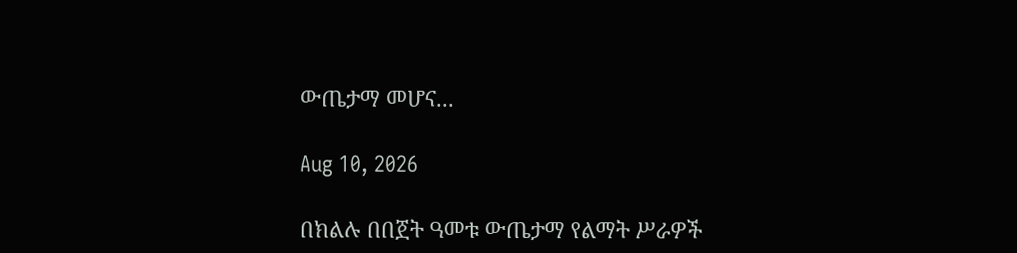ውጤታማ መሆና...

Aug 10, 2026

በክልሉ በበጀት ዓመቱ ውጤታማ የልማት ሥራዎች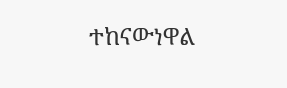ተከናውነዋል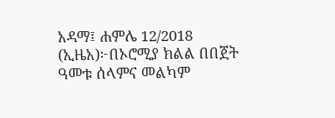አዳማ፤ ሐምሌ 12/2018 (ኢዜአ)፦በኦሮሚያ ክልል በበጀት ዓመቱ ሰላምና መልካም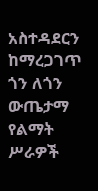አስተዳደርን ከማረጋገጥ ጎን ለጎን ውጤታማ የልማት ሥራዎች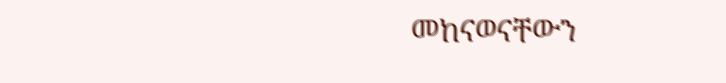መከናወናቸውን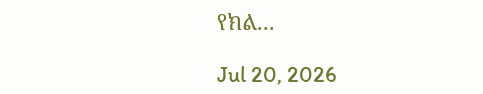የክል...

Jul 20, 2026